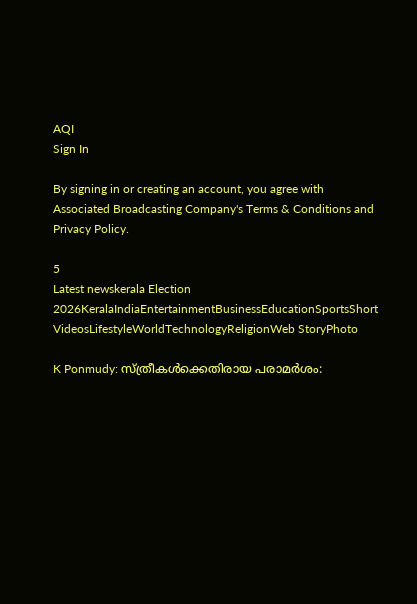AQI
Sign In

By signing in or creating an account, you agree with Associated Broadcasting Company's Terms & Conditions and Privacy Policy.

5
Latest newskerala Election 2026KeralaIndiaEntertainmentBusinessEducationSportsShort VideosLifestyleWorldTechnologyReligionWeb StoryPhoto

K Ponmudy: സ്ത്രീകൾക്കെതിരായ പരാമർശം: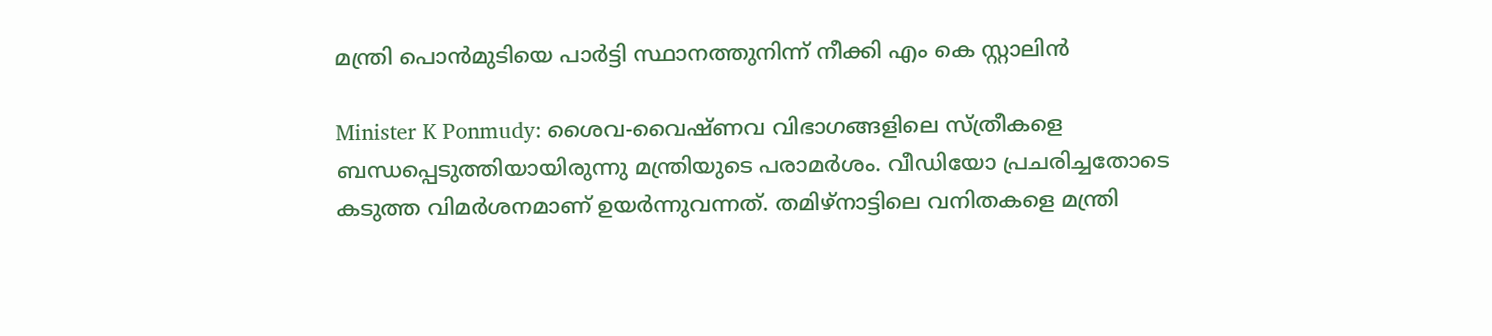മന്ത്രി പൊൻമുടിയെ പാർട്ടി സ്ഥാനത്തുനിന്ന് നീക്കി എം കെ സ്റ്റാലിൻ

Minister K Ponmudy: ശൈവ-വൈഷ്ണവ വിഭാഗങ്ങളിലെ സ്ത്രീകളെ ബന്ധപ്പെടുത്തിയായിരുന്നു മന്ത്രിയുടെ പരാമർശം. വീഡിയോ പ്രചരിച്ചതോടെ കടുത്ത വിമർശനമാണ് ഉയർന്നുവന്നത്. തമിഴ്‌നാട്ടിലെ വനിതകളെ മന്ത്രി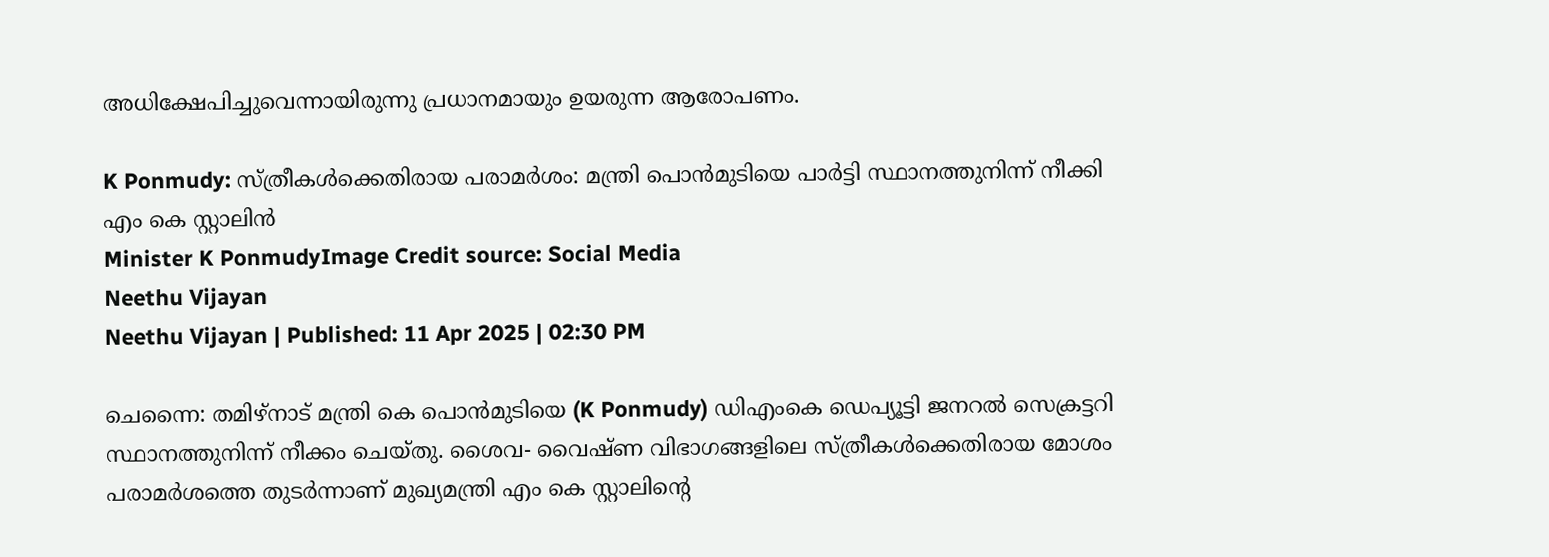അധിക്ഷേപിച്ചുവെന്നായിരുന്നു പ്രധാനമായും ഉയരുന്ന ആരോപണം.

K Ponmudy: സ്ത്രീകൾക്കെതിരായ പരാമർശം: മന്ത്രി പൊൻമുടിയെ പാർട്ടി സ്ഥാനത്തുനിന്ന് നീക്കി എം കെ സ്റ്റാലിൻ
Minister K PonmudyImage Credit source: Social Media
Neethu Vijayan
Neethu Vijayan | Published: 11 Apr 2025 | 02:30 PM

ചെന്നൈ: തമിഴ്നാട് മന്ത്രി കെ പൊൻമുടിയെ (K Ponmudy) ഡിഎംകെ ഡെപ്യൂട്ടി ജനറൽ സെക്രട്ടറി സ്ഥാനത്തുനിന്ന് നീക്കം ചെയ്തു. ശൈവ- വൈഷ്ണ വിഭാഗങ്ങളിലെ സ്ത്രീകൾക്കെതിരായ മോശം പരാമർശത്തെ തുടർന്നാണ് മുഖ്യമന്ത്രി എം കെ സ്റ്റാലിന്റെ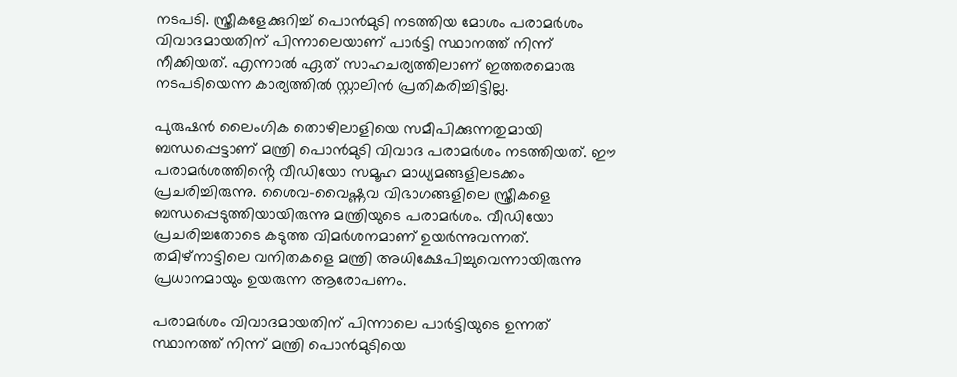നടപടി. സ്ത്രീകളേക്കുറിച്ച് പൊൻമുടി നടത്തിയ മോശം പരാമർശം വിവാദമായതിന് പിന്നാലെയാണ് പാർട്ടി സ്ഥാനത്ത് നിന്ന് നീക്കിയത്. എന്നാൽ ഏത് സാഹചര്യത്തിലാണ് ഇത്തരമൊരു നടപടിയെന്ന കാര്യത്തിൽ സ്റ്റാലിൻ പ്രതികരിച്ചിട്ടില്ല.

പുരുഷൻ ലൈംഗിക തൊഴിലാളിയെ സമീപിക്കുന്നതുമായി ബന്ധപ്പെട്ടാണ് മന്ത്രി പൊൻമുടി വിവാദ പരാമർശം നടത്തിയത്. ഈ പരാമർശത്തിൻ്റെ വീഡിയോ സമൂഹ മാധ്യമങ്ങളിലടക്കം പ്രചരിച്ചിരുന്നു. ശൈവ-വൈഷ്ണവ വിഭാഗങ്ങളിലെ സ്ത്രീകളെ ബന്ധപ്പെടുത്തിയായിരുന്നു മന്ത്രിയുടെ പരാമർശം. വീഡിയോ പ്രചരിച്ചതോടെ കടുത്ത വിമർശനമാണ് ഉയർന്നുവന്നത്. തമിഴ്‌നാട്ടിലെ വനിതകളെ മന്ത്രി അധിക്ഷേപിച്ചുവെന്നായിരുന്നു പ്രധാനമായും ഉയരുന്ന ആരോപണം.

പരാമർശം വിവാദമായതിന് പിന്നാലെ പാർട്ടിയുടെ ഉന്നത് സ്ഥാനത്ത് നിന്ന് മന്ത്രി പൊൻമുടിയെ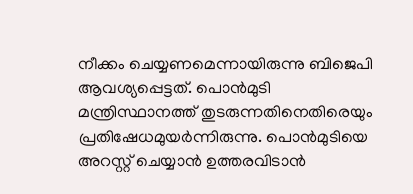നീക്കം ചെയ്യണമെന്നായിരുന്നു ബിജെപി ആവശ്യപ്പെട്ടത്. പൊൻമുടി മന്ത്രിസ്ഥാനത്ത് തുടരുന്നതിനെതിരെയും പ്രതിഷേധമുയർന്നിരുന്നു. പൊൻമുടിയെ അറസ്റ്റ് ചെയ്യാൻ ഉത്തരവിടാൻ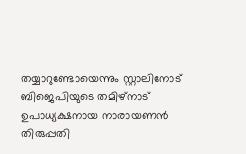തയ്യാറുണ്ടോയെന്നും സ്റ്റാലിനോട് ബിജെപിയുടെ തമിഴ്‌നാട് ഉപാധ്യക്ഷനായ നാരായണൻ തിരുപ്പതി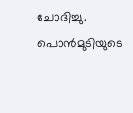ചോദിച്ചു. പൊൻമുടിയുടെ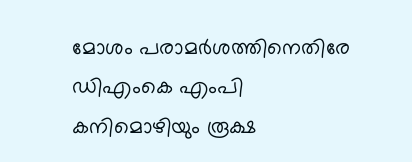മോശം പരാമർശത്തിനെതിരേ ഡിഎംകെ എംപി കനിമൊഴിയും രൂക്ഷ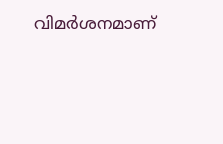വിമർശനമാണ്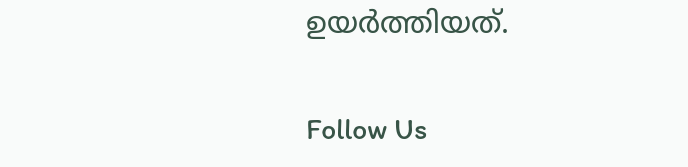ഉയർത്തിയത്.

Follow Us